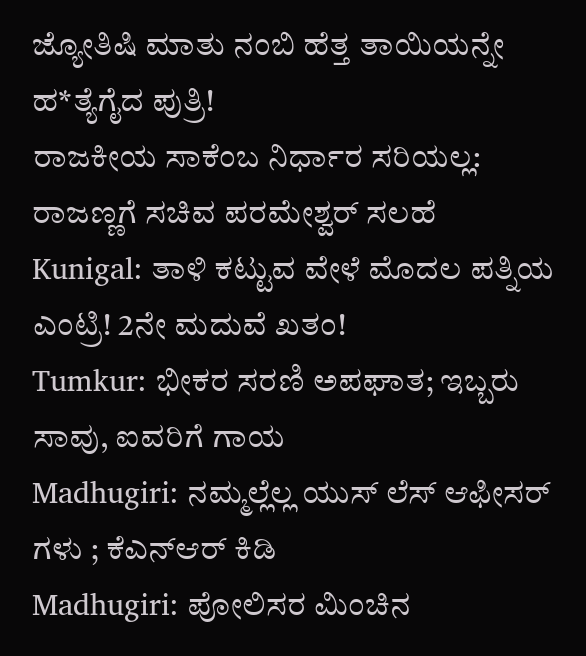ಜ್ಯೋತಿಷಿ ಮಾತು ನಂಬಿ ಹೆತ್ತ ತಾಯಿಯನ್ನೇ ಹ*ತ್ಯೆಗೈದ ಪುತ್ರಿ!
ರಾಜಕೀಯ ಸಾಕೆಂಬ ನಿರ್ಧಾರ ಸರಿಯಲ್ಲ: ರಾಜಣ್ಣಗೆ ಸಚಿವ ಪರಮೇಶ್ವರ್ ಸಲಹೆ
Kunigal: ತಾಳಿ ಕಟ್ಟುವ ವೇಳೆ ಮೊದಲ ಪತ್ನಿಯ ಎಂಟ್ರಿ! 2ನೇ ಮದುವೆ ಖತಂ!
Tumkur: ಭೀಕರ ಸರಣಿ ಅಪಘಾತ; ಇಬ್ಬರು ಸಾವು, ಐವರಿಗೆ ಗಾಯ
Madhugiri: ನಮ್ಮಲ್ಲೆಲ್ಲ ಯುಸ್ ಲೆಸ್ ಆಫೀಸರ್ ಗಳು ; ಕೆಎನ್ಆರ್ ಕಿಡಿ
Madhugiri: ಪೋಲಿಸರ ಮಿಂಚಿನ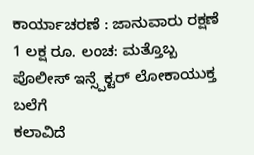ಕಾರ್ಯಾಚರಣೆ : ಜಾನುವಾರು ರಕ್ಷಣೆ
1 ಲಕ್ಷ ರೂ. ಲಂಚ: ಮತ್ತೊಬ್ಬ ಪೊಲೀಸ್ ಇನ್ಸ್ಪೆಕ್ಟರ್ ಲೋಕಾಯುಕ್ತ ಬಲೆಗೆ
ಕಲಾವಿದೆ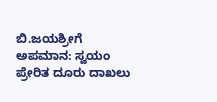ಬಿ.ಜಯಶ್ರೀಗೆ ಅಪಮಾನ: ಸ್ವಯಂ ಪ್ರೇರಿತ ದೂರು ದಾಖಲು